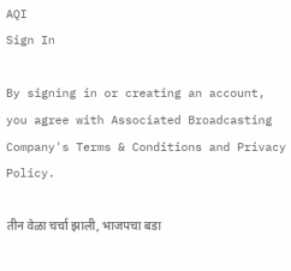AQI
Sign In

By signing in or creating an account, you agree with Associated Broadcasting Company's Terms & Conditions and Privacy Policy.

तीन वेळा चर्चा झाली, भाजपचा बडा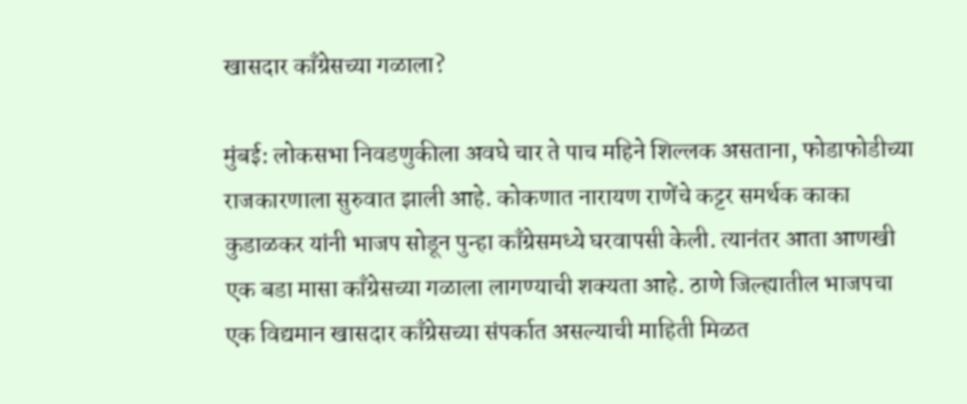खासदार काँग्रेसच्या गळाला?

मुंबई: लोकसभा निवडणुकीला अवघे चार ते पाच महिने शिल्लक असताना, फोडाफोडीच्या राजकारणाला सुरुवात झाली आहे. कोकणात नारायण राणेंचे कट्टर समर्थक काका कुडाळकर यांनी भाजप सोडून पुन्हा काँग्रेसमध्ये घरवापसी केली. त्यानंतर आता आणखी एक बडा मासा काँग्रेसच्या गळाला लागण्याची शक्यता आहे. ठाणे जिल्ह्यातील भाजपचा एक विद्यमान खासदार काँग्रेसच्या संपर्कात असल्याची माहिती मिळत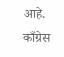आहे. काँग्रेस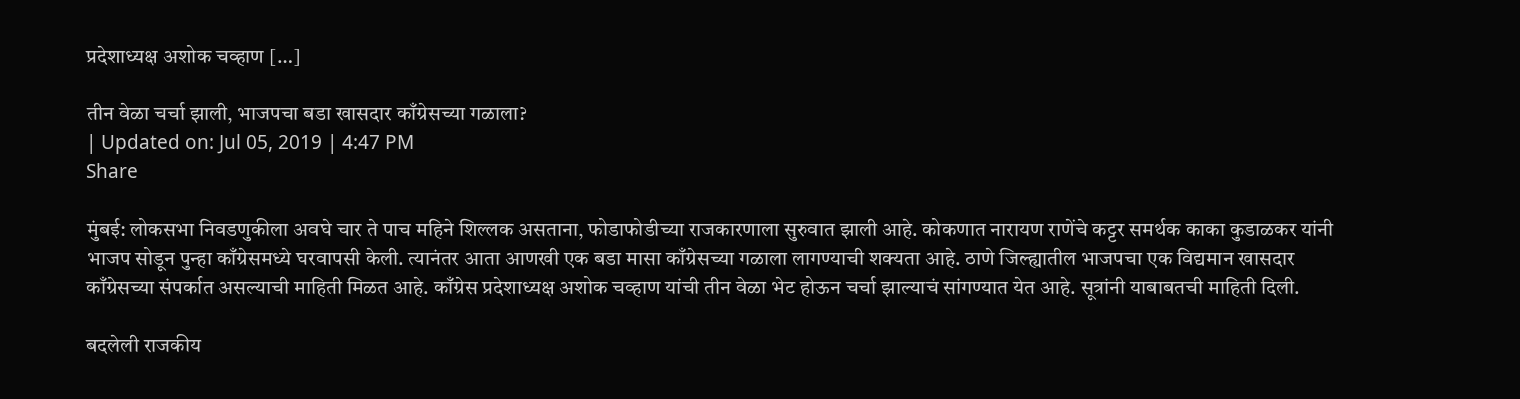प्रदेशाध्यक्ष अशोक चव्हाण […]

तीन वेळा चर्चा झाली, भाजपचा बडा खासदार काँग्रेसच्या गळाला?
| Updated on: Jul 05, 2019 | 4:47 PM
Share

मुंबई: लोकसभा निवडणुकीला अवघे चार ते पाच महिने शिल्लक असताना, फोडाफोडीच्या राजकारणाला सुरुवात झाली आहे. कोकणात नारायण राणेंचे कट्टर समर्थक काका कुडाळकर यांनी भाजप सोडून पुन्हा काँग्रेसमध्ये घरवापसी केली. त्यानंतर आता आणखी एक बडा मासा काँग्रेसच्या गळाला लागण्याची शक्यता आहे. ठाणे जिल्ह्यातील भाजपचा एक विद्यमान खासदार काँग्रेसच्या संपर्कात असल्याची माहिती मिळत आहे. काँग्रेस प्रदेशाध्यक्ष अशोक चव्हाण यांची तीन वेळा भेट होऊन चर्चा झाल्याचं सांगण्यात येत आहे. सूत्रांनी याबाबतची माहिती दिली.

बदलेली राजकीय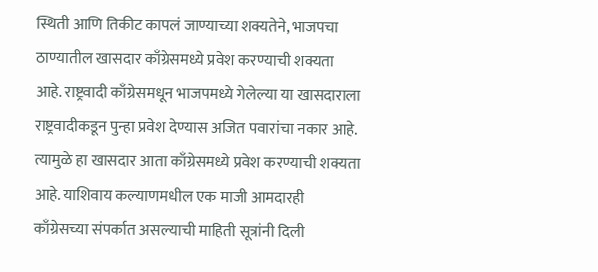स्थिती आणि तिकीट कापलं जाण्याच्या शक्यतेने, भाजपचा ठाण्यातील खासदार काँग्रेसमध्ये प्रवेश करण्याची शक्यता आहे. राष्ट्रवादी काँग्रेसमधून भाजपमध्ये गेलेल्या या खासदाराला राष्ट्रवादीकडून पुन्हा प्रवेश देण्यास अजित पवारांचा नकार आहे. त्यामुळे हा खासदार आता काँग्रेसमध्ये प्रवेश करण्याची शक्यता आहे. याशिवाय कल्याणमधील एक माजी आमदारही काँग्रेसच्या संपर्कात असल्याची माहिती सूत्रांनी दिली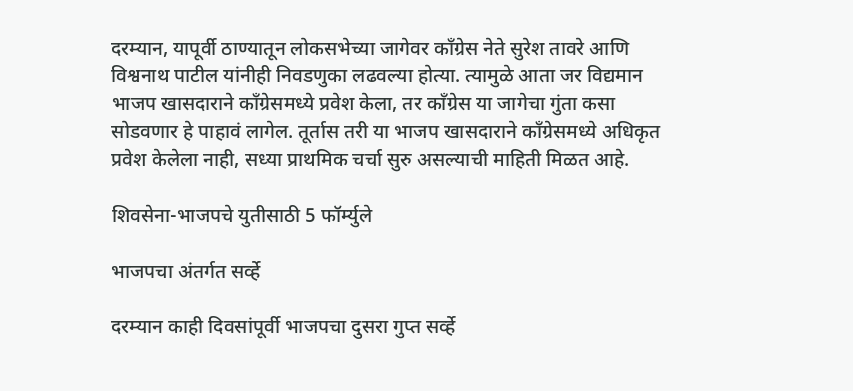दरम्यान, यापूर्वी ठाण्यातून लोकसभेच्या जागेवर काँग्रेस नेते सुरेश तावरे आणि विश्वनाथ पाटील यांनीही निवडणुका लढवल्या होत्या. त्यामुळे आता जर विद्यमान भाजप खासदाराने काँग्रेसमध्ये प्रवेश केला, तर काँग्रेस या जागेचा गुंता कसा सोडवणार हे पाहावं लागेल. तूर्तास तरी या भाजप खासदाराने काँग्रेसमध्ये अधिकृत प्रवेश केलेला नाही, सध्या प्राथमिक चर्चा सुरु असल्याची माहिती मिळत आहे.

शिवसेना-भाजपचे युतीसाठी 5 फॉर्म्युले

भाजपचा अंतर्गत सर्व्हे

दरम्यान काही दिवसांपूर्वी भाजपचा दुसरा गुप्त सर्व्हे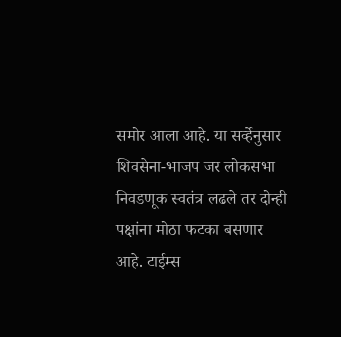समोर आला आहे. या सर्व्हेनुसार शिवसेना-भाजप जर लोकसभा निवडणूक स्वतंत्र लढले तर दोन्ही पक्षांना मोठा फटका बसणार आहे. टाईम्स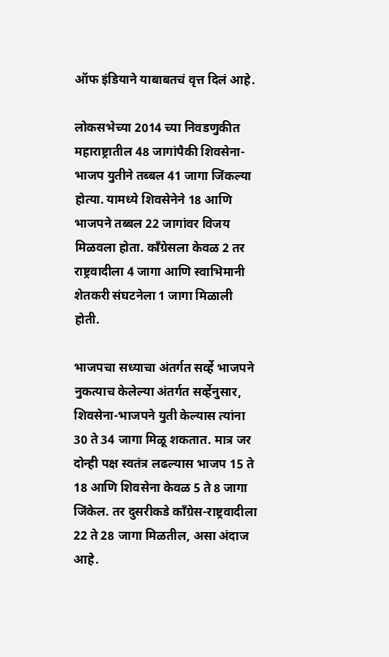ऑफ इंडियाने याबाबतचं वृत्त दिलं आहे.

लोकसभेच्या 2014 च्या निवडणुकीत महाराष्ट्रातील 48 जागांपैकी शिवसेना-भाजप युतीने तब्बल 41 जागा जिंकल्या होत्या. यामध्ये शिवसेनेने 18 आणि भाजपने तब्बल 22 जागांवर विजय मिळवला होता. काँग्रेसला केवळ 2 तर राष्ट्रवादीला 4 जागा आणि स्वाभिमानी शेतकरी संघटनेला 1 जागा मिळाली होती.

भाजपचा सध्याचा अंतर्गत सर्व्हे भाजपने नुकत्याच केलेल्या अंतर्गत सर्व्हेनुसार, शिवसेना-भाजपने युती केल्यास त्यांना 30 ते 34 जागा मिळू शकतात. मात्र जर दोन्ही पक्ष स्वतंत्र लढल्यास भाजप 15 ते 18 आणि शिवसेना केवळ 5 ते 8 जागा जिंकेल. तर दुसरीकडे काँग्रेस-राष्ट्रवादीला 22 ते 28 जागा मिळतील, असा अंदाज आहे.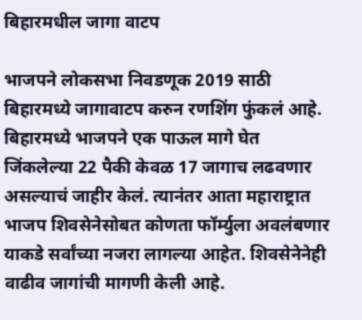बिहारमधील जागा वाटप

भाजपने लोकसभा निवडणूक 2019 साठी बिहारमध्ये जागावाटप करुन रणशिंग फुंकलं आहे. बिहारमध्ये भाजपने एक पाऊल मागे घेत जिंकलेल्या 22 पैकी केवळ 17 जागाच लढवणार असल्याचं जाहीर केलं. त्यानंतर आता महाराष्ट्रात भाजप शिवसेनेसोबत कोणता फॉर्म्युला अवलंबणार याकडे सर्वांच्या नजरा लागल्या आहेत. शिवसेनेनेही वाढीव जागांची मागणी केली आहे.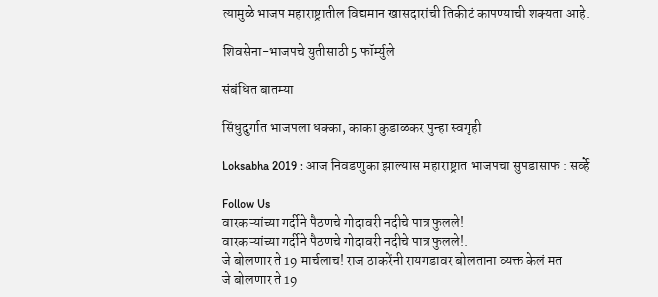त्यामुळे भाजप महाराष्ट्रातील विद्यमान खासदारांची तिकीटं कापण्याची शक्यता आहे.

शिवसेना-भाजपचे युतीसाठी 5 फॉर्म्युले

संबंधित बातम्या

सिंधुदुर्गात भाजपला धक्का, काका कुडाळकर पुन्हा स्वगृही

Loksabha 2019 : आज निवडणुका झाल्यास महाराष्ट्रात भाजपचा सुपडासाफ : सर्व्हे

Follow Us
वारकऱ्यांच्या गर्दीने पैठणचे गोदावरी नदीचे पात्र फुलले!
वारकऱ्यांच्या गर्दीने पैठणचे गोदावरी नदीचे पात्र फुलले!.
जे बोलणार ते 19 मार्चलाच! राज ठाकरेंनी रायगडावर बोलताना व्यक्त केलं मत
जे बोलणार ते 19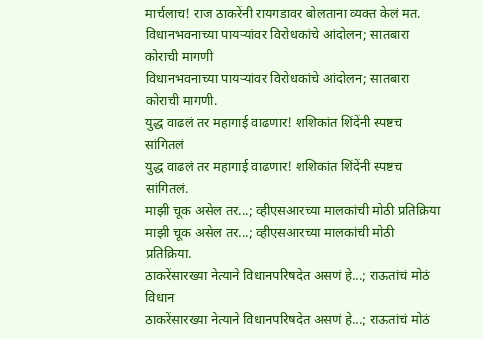मार्चलाच! राज ठाकरेंनी रायगडावर बोलताना व्यक्त केलं मत.
विधानभवनाच्या पायऱ्यांवर विरोधकांचे आंदोलन; सातबारा कोराची मागणी
विधानभवनाच्या पायऱ्यांवर विरोधकांचे आंदोलन; सातबारा कोराची मागणी.
युद्ध वाढलं तर महागाई वाढणार! शशिकांत शिंदेंनी स्पष्टच सांगितलं
युद्ध वाढलं तर महागाई वाढणार! शशिकांत शिंदेंनी स्पष्टच सांगितलं.
माझी चूक असेल तर...; व्हीएसआरच्या मालकांची मोठी प्रतिक्रिया
माझी चूक असेल तर...; व्हीएसआरच्या मालकांची मोठी प्रतिक्रिया.
ठाकरेंसारख्या नेत्याने विधानपरिषदेत असणं हे...; राऊतांचं मोठं विधान
ठाकरेंसारख्या नेत्याने विधानपरिषदेत असणं हे...; राऊतांचं मोठं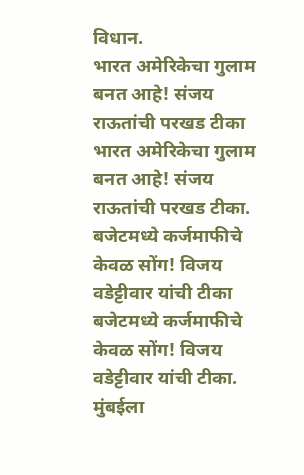विधान.
भारत अमेरिकेचा गुलाम बनत आहे! संजय राऊतांची परखड टीका
भारत अमेरिकेचा गुलाम बनत आहे! संजय राऊतांची परखड टीका.
बजेटमध्ये कर्जमाफीचे केवळ सोंग! विजय वडेट्टीवार यांची टीका
बजेटमध्ये कर्जमाफीचे केवळ सोंग! विजय वडेट्टीवार यांची टीका.
मुंबईला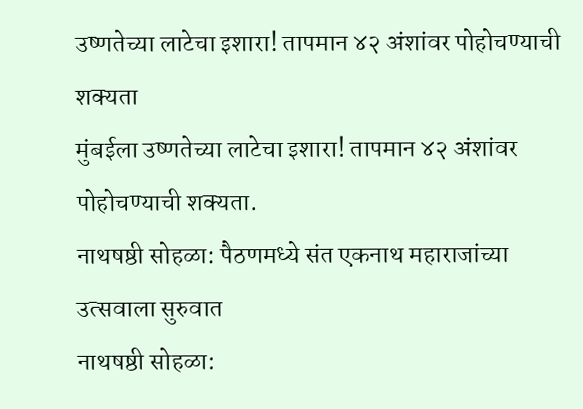उष्णतेच्या लाटेचा इशारा! तापमान ४२ अंशांवर पोहोचण्याची शक्यता
मुंबईला उष्णतेच्या लाटेचा इशारा! तापमान ४२ अंशांवर पोहोचण्याची शक्यता.
नाथषष्ठी सोहळा: पैठणमध्ये संत एकनाथ महाराजांच्या उत्सवाला सुरुवात
नाथषष्ठी सोहळा: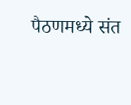पैठणमध्ये संत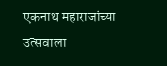एकनाथ महाराजांच्या उत्सवाला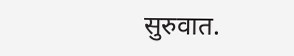सुरुवात.